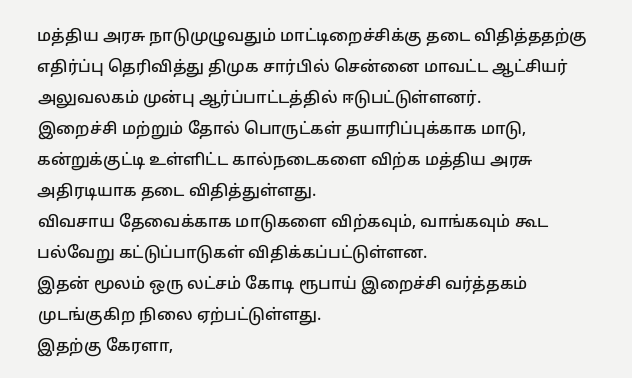மத்திய அரசு நாடுமுழுவதும் மாட்டிறைச்சிக்கு தடை விதித்ததற்கு எதிர்ப்பு தெரிவித்து திமுக சார்பில் சென்னை மாவட்ட ஆட்சியர் அலுவலகம் முன்பு ஆர்ப்பாட்டத்தில் ஈடுபட்டுள்ளனர்.
இறைச்சி மற்றும் தோல் பொருட்கள் தயாரிப்புக்காக மாடு, கன்றுக்குட்டி உள்ளிட்ட கால்நடைகளை விற்க மத்திய அரசு அதிரடியாக தடை விதித்துள்ளது.
விவசாய தேவைக்காக மாடுகளை விற்கவும், வாங்கவும் கூட பல்வேறு கட்டுப்பாடுகள் விதிக்கப்பட்டுள்ளன.
இதன் மூலம் ஒரு லட்சம் கோடி ரூபாய் இறைச்சி வர்த்தகம் முடங்குகிற நிலை ஏற்பட்டுள்ளது.
இதற்கு கேரளா,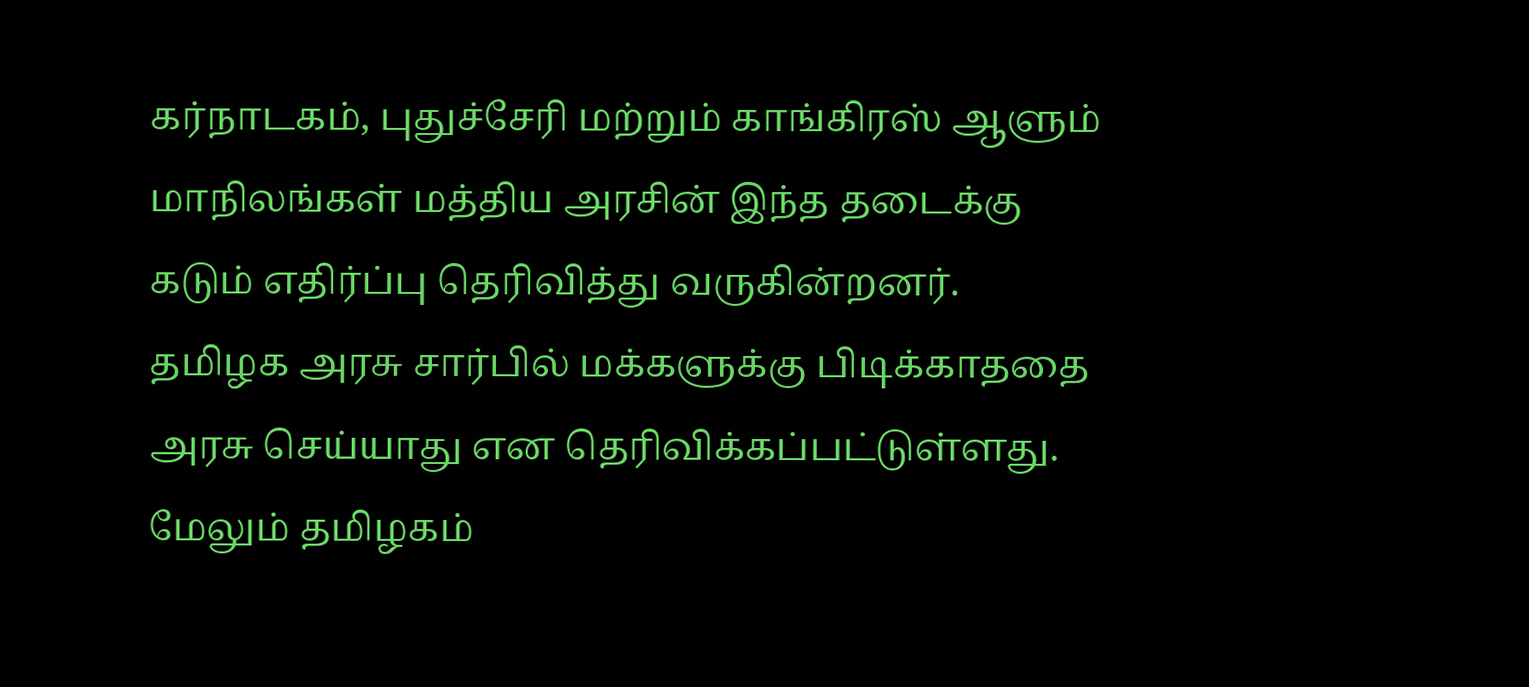கர்நாடகம், புதுச்சேரி மற்றும் காங்கிரஸ் ஆளும் மாநிலங்கள் மத்திய அரசின் இந்த தடைக்கு கடும் எதிர்ப்பு தெரிவித்து வருகின்றனர்.
தமிழக அரசு சார்பில் மக்களுக்கு பிடிக்காததை அரசு செய்யாது என தெரிவிக்கப்பட்டுள்ளது.
மேலும் தமிழகம்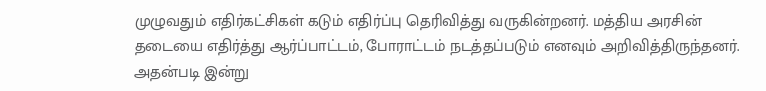முழுவதும் எதிர்கட்சிகள் கடும் எதிர்ப்பு தெரிவித்து வருகின்றனர். மத்திய அரசின் தடையை எதிர்த்து ஆர்ப்பாட்டம், போராட்டம் நடத்தப்படும் எனவும் அறிவித்திருந்தனர்.
அதன்படி இன்று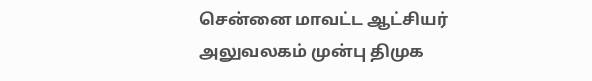சென்னை மாவட்ட ஆட்சியர் அலுவலகம் முன்பு திமுக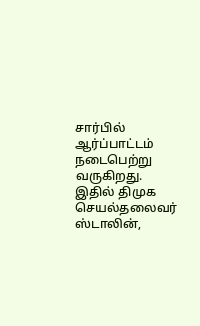சார்பில் ஆர்ப்பாட்டம் நடைபெற்று வருகிறது. இதில் திமுக செயல்தலைவர் ஸ்டாலின்,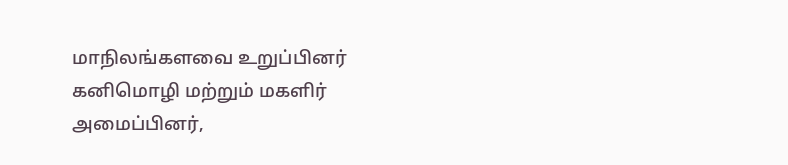மாநிலங்களவை உறுப்பினர் கனிமொழி மற்றும் மகளிர் அமைப்பினர்,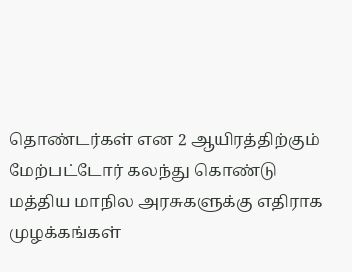தொண்டர்கள் என 2 ஆயிரத்திற்கும் மேற்பட்டோர் கலந்து கொண்டு மத்திய மாநில அரசுகளுக்கு எதிராக முழக்கங்கள்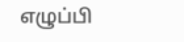எழுப்பி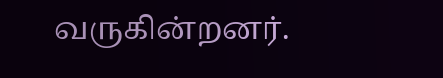வருகின்றனர்.